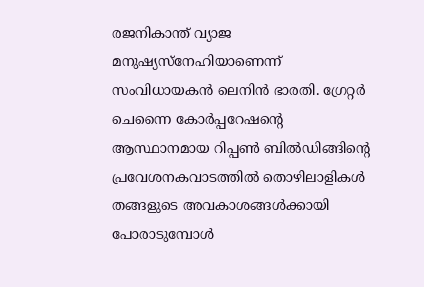രജനികാന്ത് വ്യാജ മനുഷ്യസ്നേഹിയാണെന്ന് സംവിധായകൻ ലെനിൻ ഭാരതി. ഗ്രേറ്റർ ചെന്നൈ കോർപ്പറേഷന്റെ ആസ്ഥാനമായ റിപ്പൺ ബിൽഡിങ്ങിന്റെ പ്രവേശനകവാടത്തിൽ തൊഴിലാളികൾ തങ്ങളുടെ അവകാശങ്ങൾക്കായി പോരാടുമ്പോൾ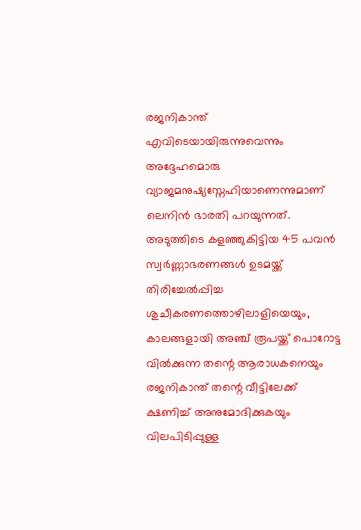രജനികാന്ത് എവിടെയായിരുന്നുവെന്നും അദ്ദേഹമൊരു വ്യാജമനുഷ്യസ്നേഹിയാണെന്നുമാണ് ലെനിൻ ഭാരതി പറയുന്നത്.
അടുത്തിടെ കളഞ്ഞുകിട്ടിയ 45 പവൻ സ്വർണ്ണാഭരണങ്ങൾ ഉടമയ്ക്ക് തിരിച്ചേൽപ്പിച്ച ശുചീകരണത്തൊഴിലാളിയെയും, കാലങ്ങളായി അഞ്ച് രൂപയ്ക്ക് പൊറോട്ട വിൽക്കുന്ന തന്റെ ആരാധകനെയും രജനികാന്ത് തന്റെ വീട്ടിലേക്ക് ക്ഷണിച്ച് അനുമോദിക്കുകയും വിലപിടിപ്പുള്ള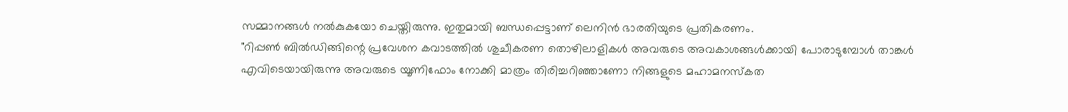സമ്മാനങ്ങൾ നൽകുകയോ ചെയ്തിരുന്നു. ഇതുമായി ബന്ധപ്പെട്ടാണ് ലെനിൻ ഭാരതിയുടെ പ്രതികരണം.
"റിപ്പൺ ബിൽഡിങ്ങിന്റെ പ്രവേശന കവാടത്തിൽ ശുചീകരണ തൊഴിലാളികൾ അവരുടെ അവകാശങ്ങൾക്കായി പോരാടുമ്പോൾ താങ്കൾ എവിടെയായിരുന്നു അവരുടെ യൂണിഫോം നോക്കി മാത്രം തിരിച്ചറിഞ്ഞാണോ നിങ്ങളുടെ മഹാമനസ്കത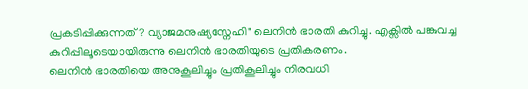പ്രകടിപ്പിക്കുന്നത്? വ്യാജമനുഷ്യസ്നേഹി" ലെനിൻ ഭാരതി കുറിച്ചു. എക്സിൽ പങ്കുവച്ച കുറിപ്പിലൂടെയായിരുന്നു ലെനിൻ ഭാരതിയുടെ പ്രതികരണം.
ലെനിൻ ഭാരതിയെ അനുകൂലിച്ചും പ്രതികൂലിച്ചും നിരവധി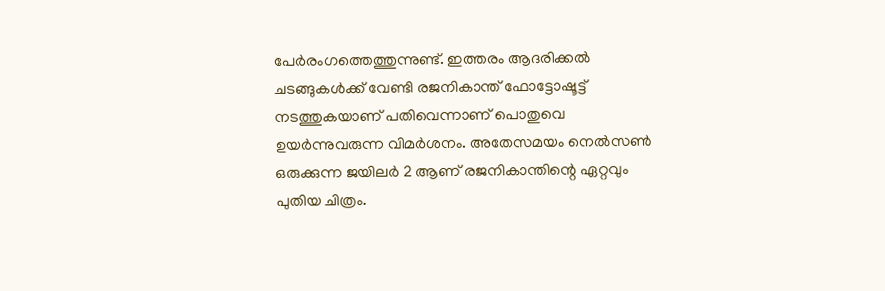പേർരംഗത്തെത്തുന്നുണ്ട്. ഇത്തരം ആദരിക്കൽ ചടങ്ങുകൾക്ക് വേണ്ടി രജനികാന്ത് ഫോട്ടോഷൂട്ട് നടത്തുകയാണ് പതിവെന്നാണ് പൊതുവെ ഉയർന്നുവരുന്ന വിമർശനം. അതേസമയം നെൽസൺ ഒരുക്കുന്ന ജയിലർ 2 ആണ് രജനികാന്തിന്റെ ഏറ്റവും പുതിയ ചിത്രം.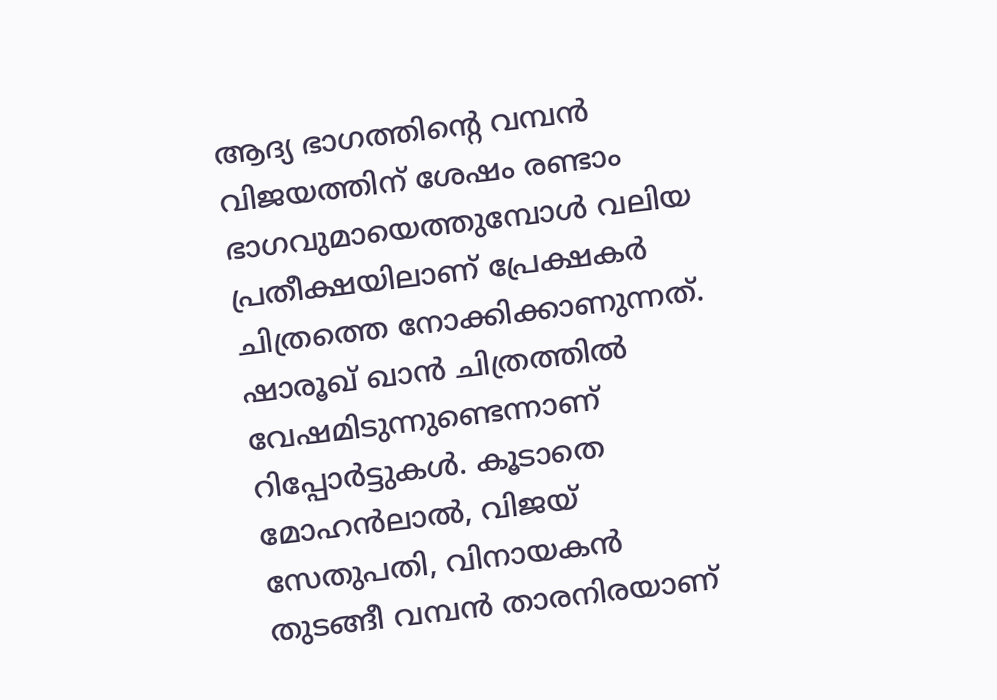ആദ്യ ഭാഗത്തിന്റെ വമ്പൻ വിജയത്തിന് ശേഷം രണ്ടാം ഭാഗവുമായെത്തുമ്പോൾ വലിയ പ്രതീക്ഷയിലാണ് പ്രേക്ഷകർ ചിത്രത്തെ നോക്കിക്കാണുന്നത്. ഷാരൂഖ് ഖാൻ ചിത്രത്തിൽ വേഷമിടുന്നുണ്ടെന്നാണ് റിപ്പോർട്ടുകൾ. കൂടാതെ മോഹൻലാൽ, വിജയ് സേതുപതി, വിനായകൻ തുടങ്ങീ വമ്പൻ താരനിരയാണ്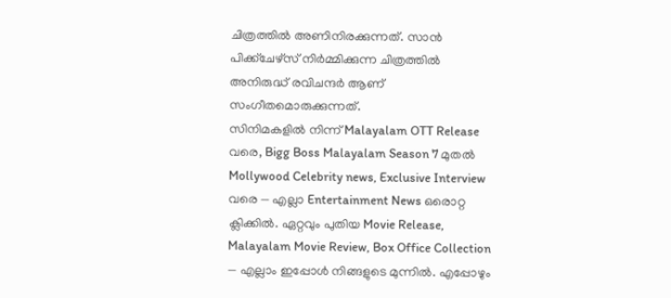ചിത്രത്തിൽ അണിനിരക്കുന്നത്. സാൻ പിക്ക്ചേഴ്സ് നിർമ്മിക്കുന്ന ചിത്രത്തിൽ അനിരുദ്ധ് രവിചന്ദർ ആണ് സംഗീതമൊരുക്കുന്നത്.
സിനിമകളിൽ നിന്ന് Malayalam OTT Release വരെ, Bigg Boss Malayalam Season 7 മുതൽ Mollywood Celebrity news, Exclusive Interview വരെ — എല്ലാ Entertainment News ഒരൊറ്റ ക്ലിക്കിൽ. ഏറ്റവും പുതിയ Movie Release, Malayalam Movie Review, Box Office Collection — എല്ലാം ഇപ്പോൾ നിങ്ങളുടെ മുന്നിൽ. എപ്പോഴും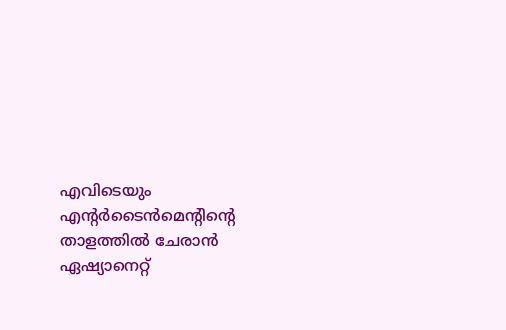എവിടെയും എന്റർടൈൻമെന്റിന്റെ താളത്തിൽ ചേരാൻ ഏഷ്യാനെറ്റ്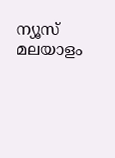ന്യൂസ് മലയാളം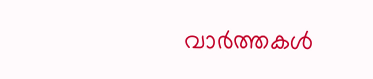വാർത്തകൾ